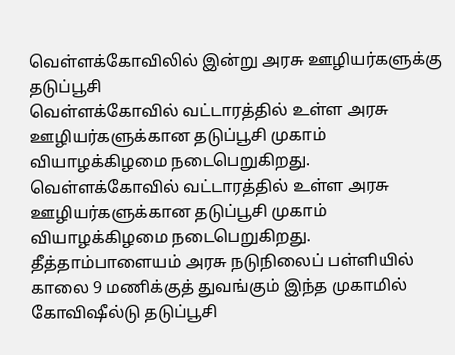வெள்ளக்கோவிலில் இன்று அரசு ஊழியர்களுக்கு தடுப்பூசி
வெள்ளக்கோவில் வட்டாரத்தில் உள்ள அரசு ஊழியர்களுக்கான தடுப்பூசி முகாம் வியாழக்கிழமை நடைபெறுகிறது.
வெள்ளக்கோவில் வட்டாரத்தில் உள்ள அரசு ஊழியர்களுக்கான தடுப்பூசி முகாம் வியாழக்கிழமை நடைபெறுகிறது.
தீத்தாம்பாளையம் அரசு நடுநிலைப் பள்ளியில் காலை 9 மணிக்குத் துவங்கும் இந்த முகாமில் கோவிஷீல்டு தடுப்பூசி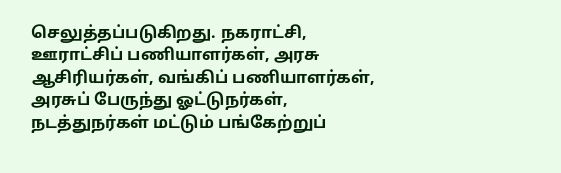செலுத்தப்படுகிறது. நகராட்சி, ஊராட்சிப் பணியாளர்கள், அரசு ஆசிரியர்கள், வங்கிப் பணியாளர்கள், அரசுப் பேருந்து ஓட்டுநர்கள், நடத்துநர்கள் மட்டும் பங்கேற்றுப்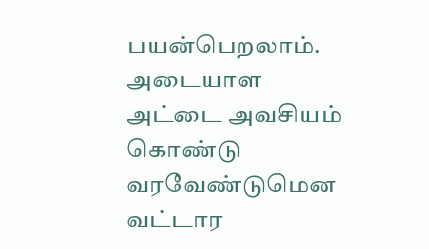பயன்பெறலாம். அடையாள அட்டை அவசியம் கொண்டு வரவேண்டுமென வட்டார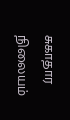சுகாதார நிலையம்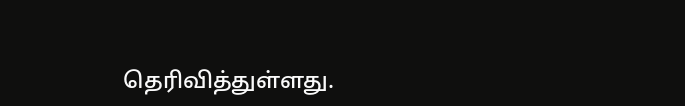தெரிவித்துள்ளது.